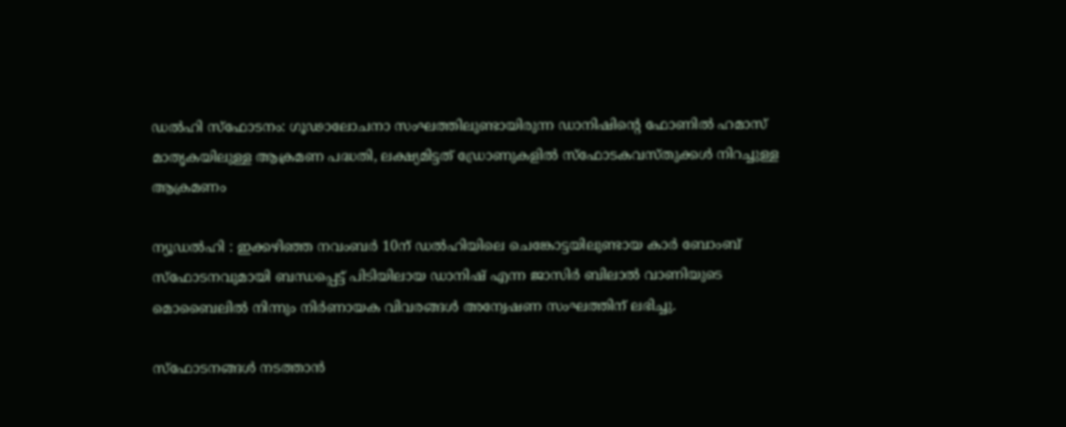ഡൽഹി സ്ഫോടനം: ഗൂഢാലോചനാ സംഘത്തിലുണ്ടായിരുന്ന ഡാനിഷിൻ്റെ ഫോണിൽ ഹമാസ് മാതൃകയിലുള്ള ആക്രമണ പദ്ധതി, ലക്ഷ്യമിട്ടത് ഡ്രോണുകളിൽ സ്ഫോടകവസ്തുക്കൾ നിറച്ചുള്ള ആക്രമണം

ന്യൂഡൽഹി : ഇക്കഴിഞ്ഞ നവംബർ 10ന് ഡൽഹിയിലെ ചെങ്കോട്ടയിലുണ്ടായ കാർ ബോംബ് സ്ഫോടനവുമായി ബന്ധപ്പെട്ട് പിടിയിലായ ഡാനിഷ് എന്ന ജാസിർ ബിലാൽ വാണിയുടെ മൊബൈലിൽ നിന്നും നിർണായക വിവരങ്ങൾ അന്വേഷണ സംഘത്തിന് ലഭിച്ചു.

സ്ഫോടനങ്ങൾ നടത്താൻ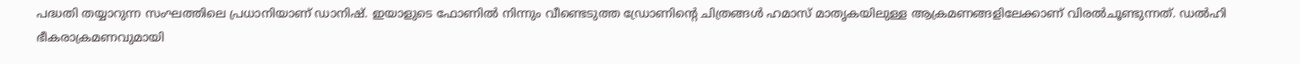പദ്ധതി തയ്യാറുന്ന സംഘത്തിലെ പ്രധാനിയാണ് ഡാനിഷ്. ഇയാളുടെ ഫോണിൽ നിന്നും വീണ്ടെടുത്ത ഡ്രോണിൻ്റെ ചിത്രങ്ങൾ ഹമാസ് മാതൃകയിലുള്ള ആക്രമണങ്ങളിലേക്കാണ് വിരൽചൂണ്ടുന്നത്. ഡൽഹി ഭീകരാക്രമണവുമായി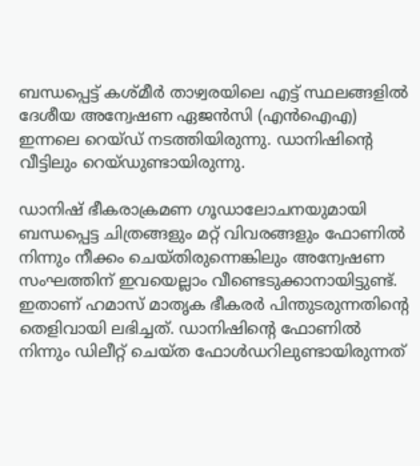ബന്ധപ്പെട്ട് കശ്മീർ താഴ്വരയിലെ എട്ട് സ്ഥലങ്ങളിൽ ദേശീയ അന്വേഷണ ഏജൻസി (എൻഐഎ) ഇന്നലെ റെയ്ഡ് നടത്തിയിരുന്നു. ഡാനിഷിൻ്റെ വീട്ടിലും റെയ്‌ഡുണ്ടായിരുന്നു.

ഡാനിഷ് ഭീകരാക്രമണ ഗൂഡാലോചനയുമായി ബന്ധപ്പെട്ട ചിത്രങ്ങളും മറ്റ് വിവരങ്ങളും ഫോണിൽ നിന്നും നീക്കം ചെയ്തിരുന്നെങ്കിലും അന്വേഷണ സംഘത്തിന് ഇവയെല്ലാം വീണ്ടെടുക്കാനായിട്ടുണ്ട്. ഇതാണ് ഹമാസ് മാതൃക ഭീകരർ പിന്തുടരുന്നതിൻ്റെ തെളിവായി ലഭിച്ചത്. ഡാനിഷിന്റെ ഫോണിൽ നിന്നും ഡിലീറ്റ് ചെയ്ത ഫോൾഡറിലുണ്ടായിരുന്നത്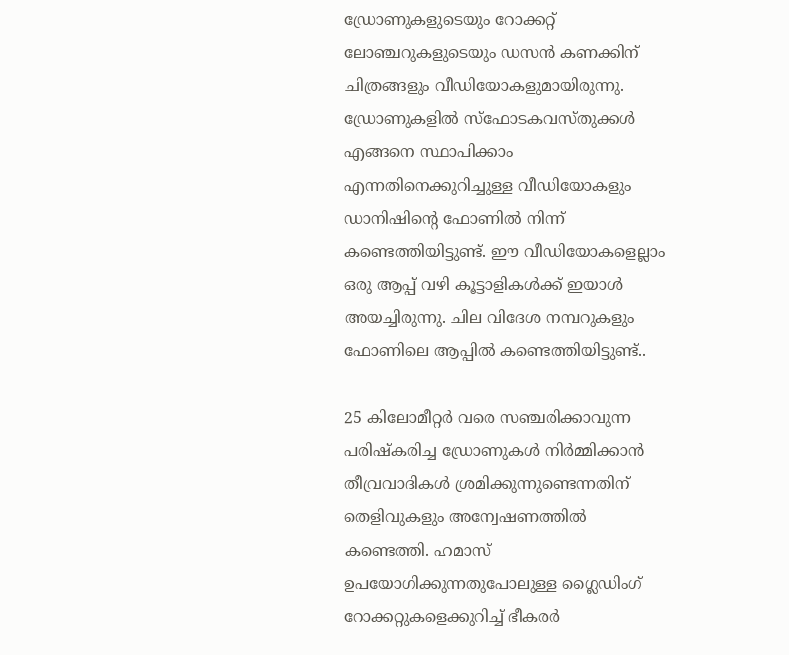ഡ്രോണുകളുടെയും റോക്കറ്റ് ലോഞ്ചറുകളുടെയും ഡസൻ കണക്കിന് ചിത്രങ്ങളും വീഡിയോകളുമായിരുന്നു. ഡ്രോണുകളിൽ സ്ഫോടകവസ്തുക്കൾ എങ്ങനെ സ്ഥാപിക്കാം എന്നതിനെക്കുറിച്ചുള്ള വീഡിയോകളും ഡാനിഷിന്റെ ഫോണിൽ നിന്ന് കണ്ടെത്തിയിട്ടുണ്ട്. ഈ വീഡിയോകളെല്ലാം ഒരു ആപ്പ് വഴി കൂട്ടാളികൾക്ക് ഇയാൾ അയച്ചിരുന്നു. ചില വിദേശ നമ്പറുകളും ഫോണിലെ ആപ്പിൽ കണ്ടെത്തിയിട്ടുണ്ട്..

25 കിലോമീറ്റർ വരെ സഞ്ചരിക്കാവുന്ന പരിഷ്കരിച്ച ഡ്രോണുകൾ നിർമ്മിക്കാൻ തീവ്രവാദികൾ ശ്രമിക്കുന്നുണ്ടെന്നതിന് തെളിവുകളും അന്വേഷണത്തിൽ കണ്ടെത്തി. ഹമാസ് ഉപയോഗിക്കുന്നതുപോലുള്ള ഗ്ലൈഡിംഗ് റോക്കറ്റുകളെക്കുറിച്ച് ഭീകരർ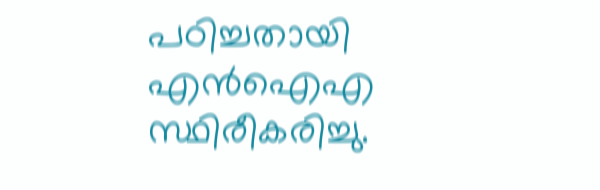പഠിച്ചതായി എൻഐഎ സ്ഥിരീകരിച്ചു.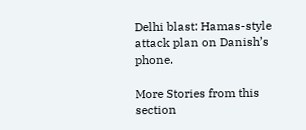Delhi blast: Hamas-style attack plan on Danish’s phone.

More Stories from this section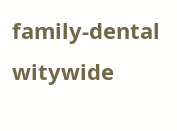family-dental
witywide